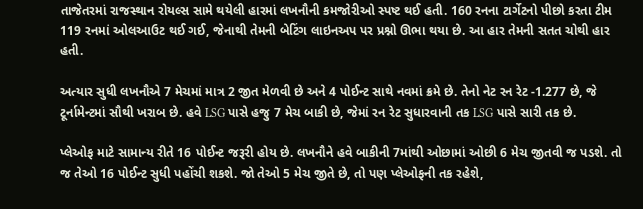તાજેતરમાં રાજસ્થાન રોયલ્સ સામે થયેલી હારમાં લખનૌની કમજોરીઓ સ્પષ્ટ થઈ હતી. 160 રનના ટાર્ગેટનો પીછો કરતા ટીમ 119 રનમાં ઓલઆઉટ થઈ ગઈ, જેનાથી તેમની બેટિંગ લાઇનઅપ પર પ્રશ્નો ઊભા થયા છે. આ હાર તેમની સતત ચોથી હાર હતી.

અત્યાર સુધી લખનૌએ 7 મેચમાં માત્ર 2 જીત મેળવી છે અને 4 પોઈન્ટ સાથે નવમાં ક્રમે છે. તેનો નેટ રન રેટ -1.277 છે, જે ટૂર્નામેન્ટમાં સૌથી ખરાબ છે. હવે LSG પાસે હજુ 7 મેચ બાકી છે, જેમાં રન રેટ સુધારવાની તક LSG પાસે સારી તક છે.

પ્લેઓફ માટે સામાન્ય રીતે 16 પોઈન્ટ જરૂરી હોય છે. લખનૌને હવે બાકીની 7માંથી ઓછામાં ઓછી 6 મેચ જીતવી જ પડશે. તો જ તેઓ 16 પોઈન્ટ સુધી પહોંચી શકશે. જો તેઓ 5 મેચ જીતે છે, તો પણ પ્લેઓફની તક રહેશે,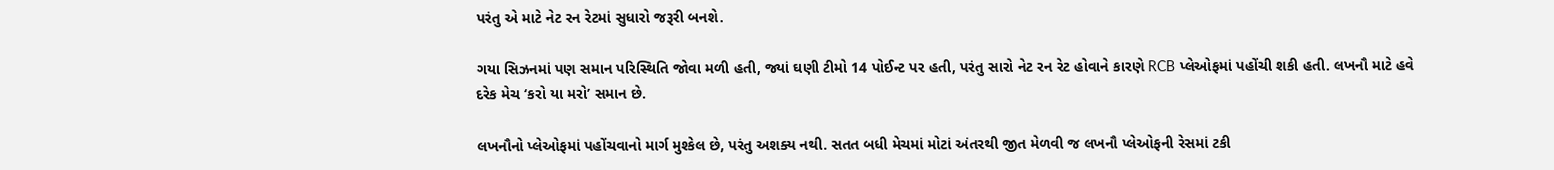પરંતુ એ માટે નેટ રન રેટમાં સુધારો જરૂરી બનશે.

ગયા સિઝનમાં પણ સમાન પરિસ્થિતિ જોવા મળી હતી, જ્યાં ઘણી ટીમો 14 પોઈન્ટ પર હતી, પરંતુ સારો નેટ રન રેટ હોવાને કારણે RCB પ્લેઓફમાં પહોંચી શકી હતી. લખનૌ માટે હવે દરેક મેચ ‘કરો યા મરો’ સમાન છે.

લખનૌનો પ્લેઓફમાં પહોંચવાનો માર્ગ મુશ્કેલ છે, પરંતુ અશક્ય નથી. સતત બધી મેચમાં મોટાં અંતરથી જીત મેળવી જ લખનૌ પ્લેઓફની રેસમાં ટકી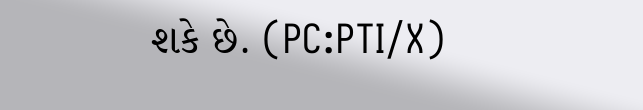શકે છે. (PC:PTI/X)